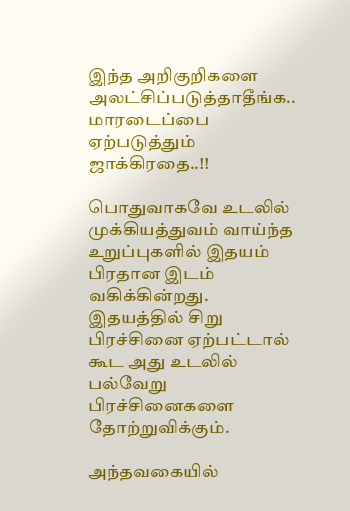இந்த அறிகுறிகளை அலட்சிப்படுத்தாதீங்க.. மாரடைப்பை ஏற்படுத்தும் ஜாக்கிரதை..!!

பொதுவாகவே உடலில் முக்கியத்துவம் வாய்ந்த உறுப்புகளில் இதயம் பிரதான இடம் வகிக்கின்றது. இதயத்தில் சிறு பிரச்சினை ஏற்பட்டால் கூட அது உடலில் பல்வேறு பிரச்சினைகளை தோற்றுவிக்கும்.

அந்தவகையில்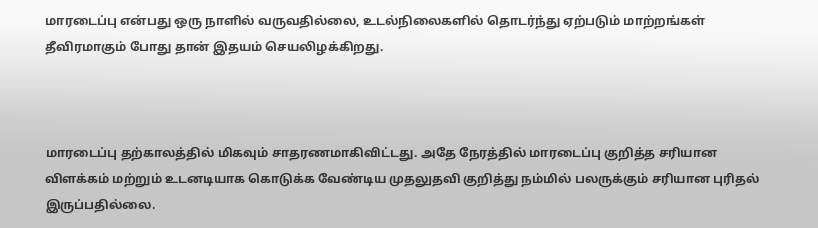மாரடைப்பு என்பது ஒரு நாளில் வருவதில்லை, உடல்நிலைகளில் தொடர்ந்து ஏற்படும் மாற்றங்கள் தீவிரமாகும் போது தான் இதயம் செயலிழக்கிறது.



மாரடைப்பு தற்காலத்தில் மிகவும் சாதரணமாகிவிட்டது. அதே நேரத்தில் மாரடைப்பு குறித்த சரியான விளக்கம் மற்றும் உடனடியாக கொடுக்க வேண்டிய முதலுதவி குறித்து நம்மில் பலருக்கும் சரியான புரிதல் இருப்பதில்லை.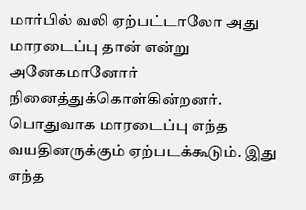மார்பில் வலி ஏற்பட்டாலோ அது மாரடைப்பு தான் என்று அனேகமானோர் நினைத்துக்கொள்கின்றனர். பொதுவாக மாரடைப்பு எந்த வயதினருக்கும் ஏற்படக்கூடும். இது எந்த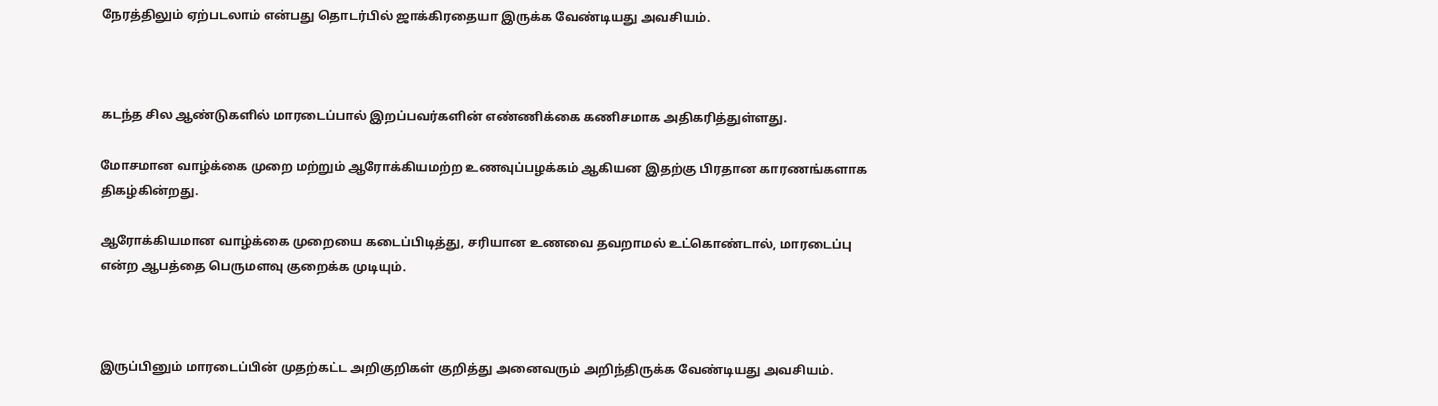நேரத்திலும் ஏற்படலாம் என்பது தொடர்பில் ஜாக்கிரதையா இருக்க வேண்டியது அவசியம்.



கடந்த சில ஆண்டுகளில் மாரடைப்பால் இறப்பவர்களின் எண்ணிக்கை கணிசமாக அதிகரித்துள்ளது.

மோசமான வாழ்க்கை முறை மற்றும் ஆரோக்கியமற்ற உணவுப்பழக்கம் ஆகியன இதற்கு பிரதான காரணங்களாக திகழ்கின்றது.

ஆரோக்கியமான வாழ்க்கை முறையை கடைப்பிடித்து, சரியான உணவை தவறாமல் உட்கொண்டால், மாரடைப்பு என்ற ஆபத்தை பெருமளவு குறைக்க முடியும்.



இருப்பினும் மாரடைப்பின் முதற்கட்ட அறிகுறிகள் குறித்து அனைவரும் அறிந்திருக்க வேண்டியது அவசியம்.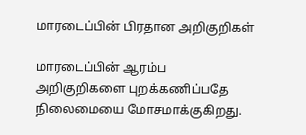மாரடைப்பின் பிரதான அறிகுறிகள்

மாரடைப்பின் ஆரம்ப அறிகுறிகளை புறக்கணிப்பதே நிலைமையை மோசமாக்குகிறது.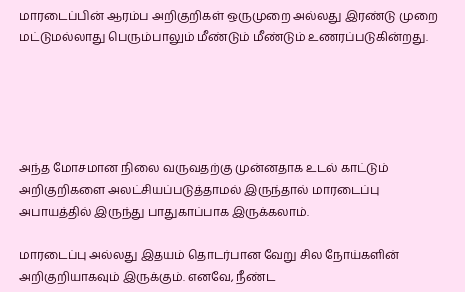மாரடைப்பின் ஆரம்ப அறிகுறிகள் ஒருமுறை அல்லது இரண்டு முறை மட்டுமல்லாது பெரும்பாலும் மீண்டும் மீண்டும் உணரப்படுகின்றது.





அந்த மோசமான நிலை வருவதற்கு முன்னதாக உடல் காட்டும் அறிகுறிகளை அலட்சியப்படுத்தாமல் இருந்தால் மாரடைப்பு அபாயத்தில் இருந்து பாதுகாப்பாக இருக்கலாம்.

மாரடைப்பு அல்லது இதயம் தொடர்பான வேறு சில நோய்களின் அறிகுறியாகவும் இருக்கும். எனவே, நீண்ட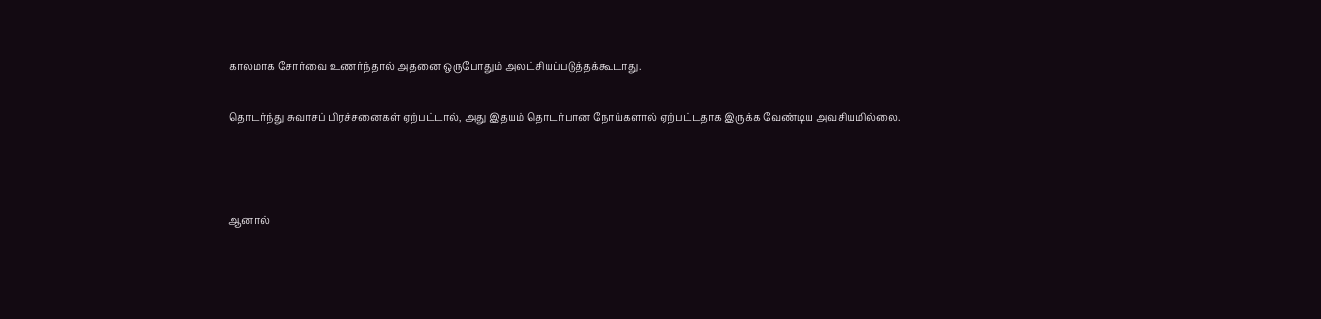காலமாக சோர்வை உணர்ந்தால் அதனை ஒருபோதும் அலட்சியப்படுத்தக்கூடாது.

தொடர்ந்து சுவாசப் பிரச்சனைகள் ஏற்பட்டால், அது இதயம் தொடர்பான நோய்களால் ஏற்பட்டதாக இருக்க வேண்டிய அவசியமில்லை.



ஆனால்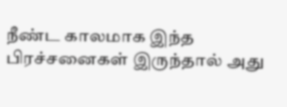நீண்ட காலமாக இந்த பிரச்சனைகள் இருந்தால் அது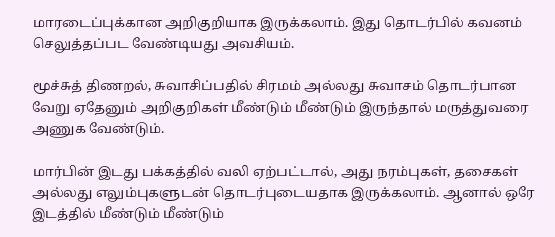மாரடைப்புக்கான அறிகுறியாக இருக்கலாம். இது தொடர்பில் கவனம் செலுத்தப்பட வேண்டியது அவசியம்.

மூச்சுத் திணறல், சுவாசிப்பதில் சிரமம் அல்லது சுவாசம் தொடர்பான வேறு ஏதேனும் அறிகுறிகள் மீண்டும் மீண்டும் இருந்தால் மருத்துவரை அணுக வேண்டும்.

மார்பின் இடது பக்கத்தில் வலி ஏற்பட்டால், அது நரம்புகள், தசைகள் அல்லது எலும்புகளுடன் தொடர்புடையதாக இருக்கலாம். ஆனால் ஒரே இடத்தில் மீண்டும் மீண்டும்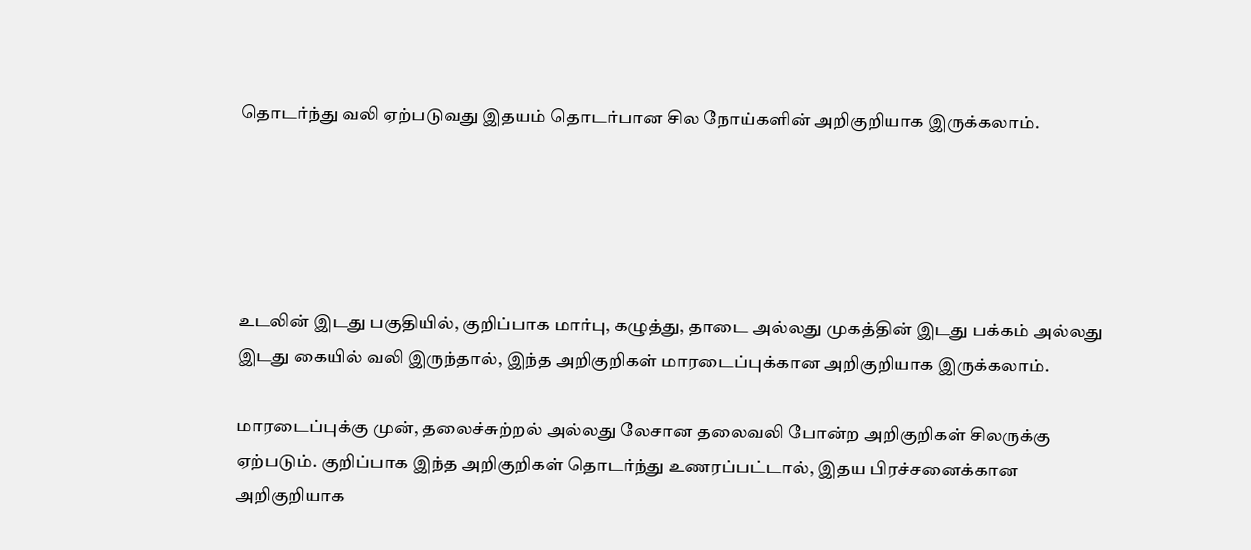தொடர்ந்து வலி ஏற்படுவது இதயம் தொடர்பான சில நோய்களின் அறிகுறியாக இருக்கலாம்.





உடலின் இடது பகுதியில், குறிப்பாக மார்பு, கழுத்து, தாடை அல்லது முகத்தின் இடது பக்கம் அல்லது இடது கையில் வலி இருந்தால், இந்த அறிகுறிகள் மாரடைப்புக்கான அறிகுறியாக இருக்கலாம்.

மாரடைப்புக்கு முன், தலைச்சுற்றல் அல்லது லேசான தலைவலி போன்ற அறிகுறிகள் சிலருக்கு ஏற்படும். குறிப்பாக இந்த அறிகுறிகள் தொடர்ந்து உணரப்பட்டால், இதய பிரச்சனைக்கான அறிகுறியாக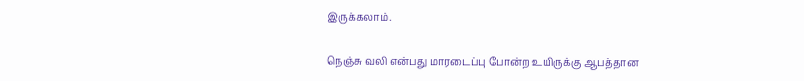இருக்கலாம்.

நெஞ்சு வலி என்பது மாரடைப்பு போன்ற உயிருக்கு ஆபத்தான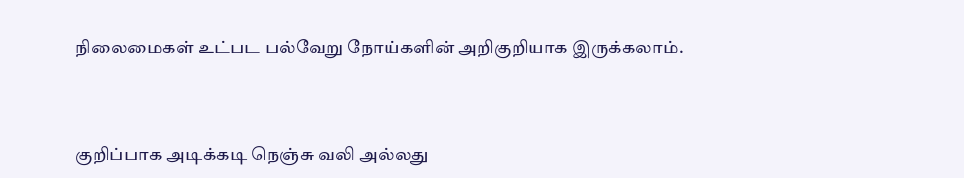நிலைமைகள் உட்பட பல்வேறு நோய்களின் அறிகுறியாக இருக்கலாம்.



குறிப்பாக அடிக்கடி நெஞ்சு வலி அல்லது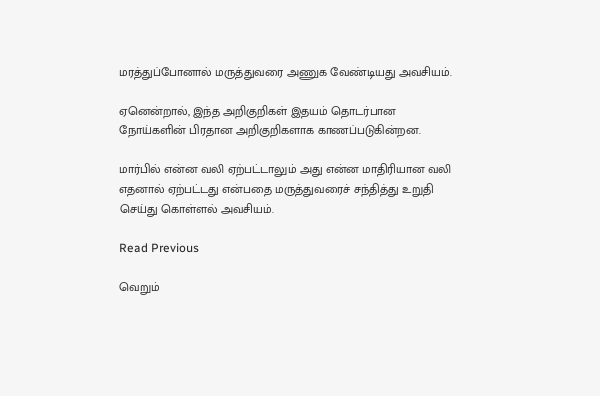மரத்துப்போனால் மருத்துவரை அணுக வேண்டியது அவசியம்.

ஏனென்றால், இந்த அறிகுறிகள் இதயம் தொடர்பான நோய்களின் பிரதான அறிகுறிகளாக காணப்படுகின்றன.

மார்பில் என்ன வலி ஏற்பட்டாலும் அது என்ன மாதிரியான வலி எதனால் ஏற்பட்டது என்பதை மருத்துவரைச் சந்தித்து உறுதி செய்து கொள்ளல் அவசியம்.

Read Previous

வெறும்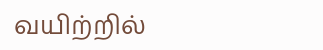வயிற்றில்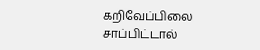கறிவேப்பிலை சாப்பிட்டால்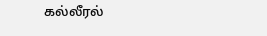கல்லீரல்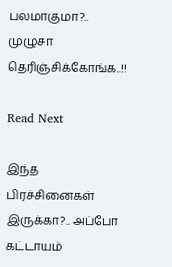பலமாகுமா?.. முழுசா தெரிஞ்சிக்கோங்க..!!

Read Next

இந்த பிரச்சினைகள் இருக்கா?.. அப்போ கட்டாயம்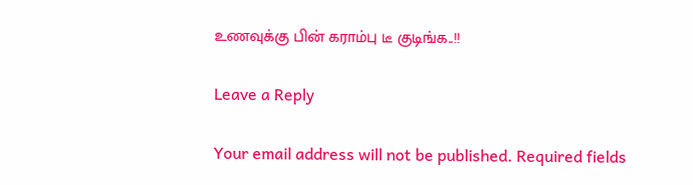உணவுக்கு பின் கராம்பு டீ குடிங்க..!!

Leave a Reply

Your email address will not be published. Required fields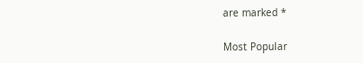are marked *

Most Popular